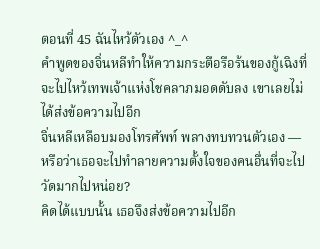ตอนที่ 45 ฉันไหว้ตัวเอง ^_^
คำพูดของจิ่นหลีทำให้ความกระตือรือร้นของกู้เฉิงที่จะไปไหว้เทพเจ้าแห่งโชคลาภมอดดับลง เขาเลยไม่ได้ส่งข้อความไปอีก
จิ่นหลีเหลือบมองโทรศัพท์ พลางทบทวนตัวเอง — หรือว่าเธอจะไปทำลายความตั้งใจของคนอื่นที่จะไปวัดมากไปหน่อย?
คิดได้แบบนั้น เธอจึงส่งข้อความไปอีก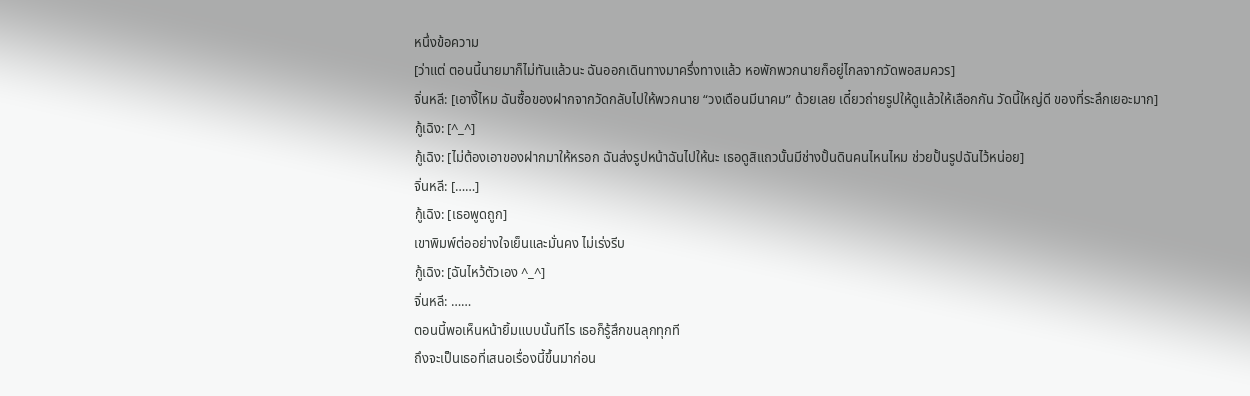หนึ่งข้อความ
[ว่าแต่ ตอนนี้นายมาก็ไม่ทันแล้วนะ ฉันออกเดินทางมาครึ่งทางแล้ว หอพักพวกนายก็อยู่ไกลจากวัดพอสมควร]
จิ่นหลี: [เอางี้ไหม ฉันซื้อของฝากจากวัดกลับไปให้พวกนาย “วงเดือนมีนาคม” ด้วยเลย เดี๋ยวถ่ายรูปให้ดูแล้วให้เลือกกัน วัดนี้ใหญ่ดี ของที่ระลึกเยอะมาก]
กู้เฉิง: [^_^]
กู้เฉิง: [ไม่ต้องเอาของฝากมาให้หรอก ฉันส่งรูปหน้าฉันไปให้นะ เธอดูสิแถวนั้นมีช่างปั้นดินคนไหนไหม ช่วยปั้นรูปฉันไว้หน่อย]
จิ่นหลี: [……]
กู้เฉิง: [เธอพูดถูก]
เขาพิมพ์ต่ออย่างใจเย็นและมั่นคง ไม่เร่งรีบ
กู้เฉิง: [ฉันไหว้ตัวเอง ^_^]
จิ่นหลี: ……
ตอนนี้พอเห็นหน้ายิ้มแบบนั้นทีไร เธอก็รู้สึกขนลุกทุกที
ถึงจะเป็นเธอที่เสนอเรื่องนี้ขึ้นมาก่อน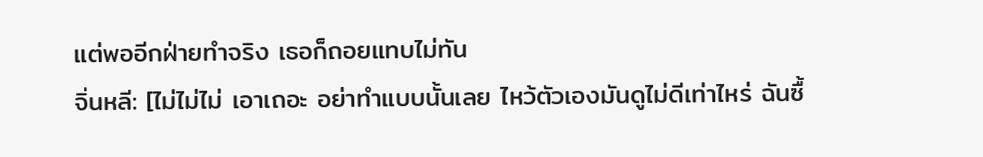แต่พออีกฝ่ายทำจริง เธอก็ถอยแทบไม่ทัน
จิ่นหลี: [ไม่ไม่ไม่ เอาเถอะ อย่าทำแบบนั้นเลย ไหว้ตัวเองมันดูไม่ดีเท่าไหร่ ฉันซื้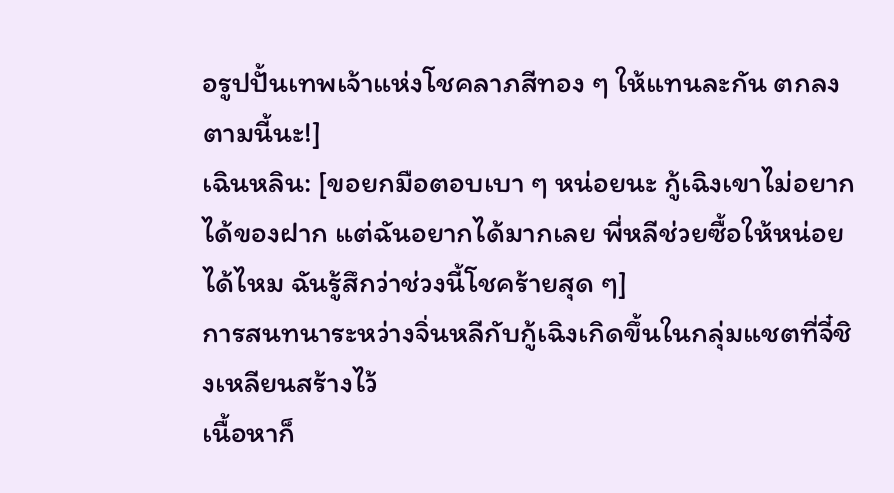อรูปปั้นเทพเจ้าแห่งโชคลาภสีทอง ๆ ให้แทนละกัน ตกลงตามนี้นะ!]
เฉินหลิน: [ขอยกมือตอบเบา ๆ หน่อยนะ กู้เฉิงเขาไม่อยากได้ของฝาก แต่ฉันอยากได้มากเลย พี่หลีช่วยซื้อให้หน่อยได้ไหม ฉันรู้สึกว่าช่วงนี้โชคร้ายสุด ๆ]
การสนทนาระหว่างจิ่นหลีกับกู้เฉิงเกิดขึ้นในกลุ่มแชตที่จี๋ชิงเหลียนสร้างไว้
เนื้อหาก็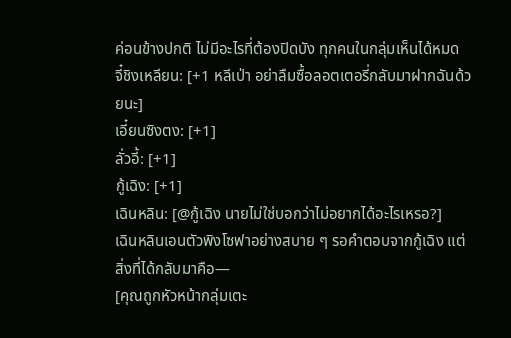ค่อนข้างปกติ ไม่มีอะไรที่ต้องปิดบัง ทุกคนในกลุ่มเห็นได้หมด
จี๋ชิงเหลียน: [+1 หลีเป่า อย่าลืมซื้อลอตเตอรี่กลับมาฝากฉันด้วยนะ]
เอี๋ยนซิงตง: [+1]
ลั่วอี้: [+1]
กู้เฉิง: [+1]
เฉินหลิน: [@กู้เฉิง นายไม่ใช่บอกว่าไม่อยากได้อะไรเหรอ?]
เฉินหลินเอนตัวพิงโซฟาอย่างสบาย ๆ รอคำตอบจากกู้เฉิง แต่สิ่งที่ได้กลับมาคือ—
[คุณถูกหัวหน้ากลุ่มเตะ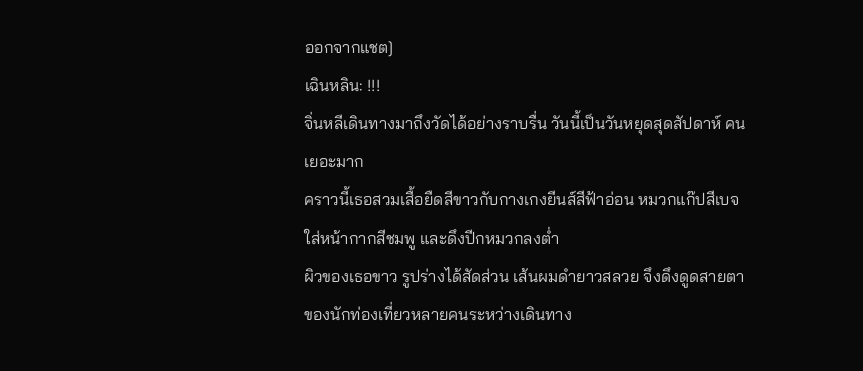ออกจากแชต]
เฉินหลิน: !!!
จิ่นหลีเดินทางมาถึงวัดได้อย่างราบรื่น วันนี้เป็นวันหยุดสุดสัปดาห์ คนเยอะมาก
คราวนี้เธอสวมเสื้อยืดสีขาวกับกางเกงยีนส์สีฟ้าอ่อน หมวกแก๊ปสีเบจ ใส่หน้ากากสีชมพู และดึงปีกหมวกลงต่ำ
ผิวของเธอขาว รูปร่างได้สัดส่วน เส้นผมดำยาวสลวย จึงดึงดูดสายตาของนักท่องเที่ยวหลายคนระหว่างเดินทาง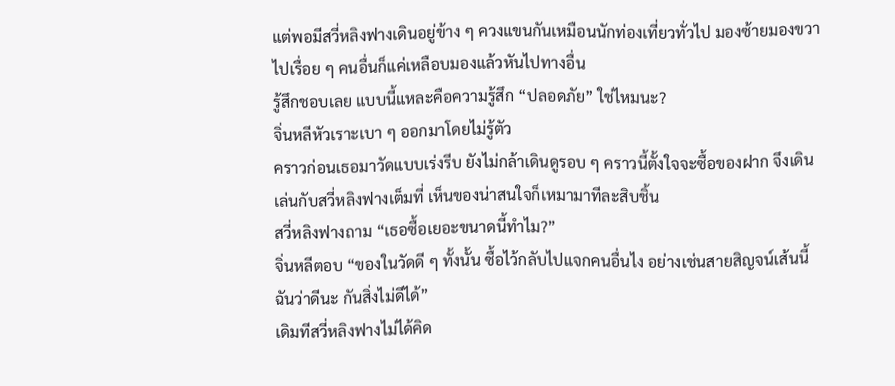แต่พอมีสวี่หลิงฟางเดินอยู่ข้าง ๆ ควงแขนกันเหมือนนักท่องเที่ยวทั่วไป มองซ้ายมองขวาไปเรื่อย ๆ คนอื่นก็แค่เหลือบมองแล้วหันไปทางอื่น
รู้สึกชอบเลย แบบนี้แหละคือความรู้สึก “ปลอดภัย” ใช่ไหมนะ?
จิ่นหลีหัวเราะเบา ๆ ออกมาโดยไม่รู้ตัว
คราวก่อนเธอมาวัดแบบเร่งรีบ ยังไม่กล้าเดินดูรอบ ๆ คราวนี้ตั้งใจจะซื้อของฝาก จึงเดินเล่นกับสวี่หลิงฟางเต็มที่ เห็นของน่าสนใจก็เหมามาทีละสิบชิ้น
สวี่หลิงฟางถาม “เธอซื้อเยอะขนาดนี้ทำไม?”
จิ่นหลีตอบ “ของในวัดดี ๆ ทั้งนั้น ซื้อไว้กลับไปแจกคนอื่นไง อย่างเช่นสายสิญจน์เส้นนี้ ฉันว่าดีนะ กันสิ่งไม่ดีได้”
เดิมทีสวี่หลิงฟางไม่ได้คิด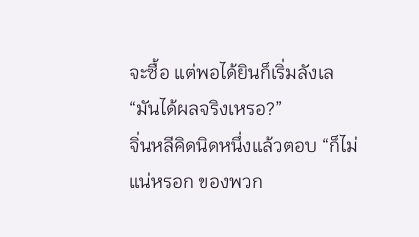จะซื้อ แต่พอได้ยินก็เริ่มลังเล “มันได้ผลจริงเหรอ?”
จิ่นหลีคิดนิดหนึ่งแล้วตอบ “ก็ไม่แน่หรอก ของพวก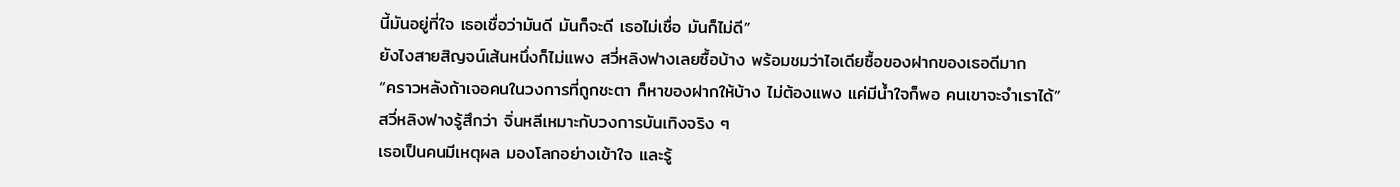นี้มันอยู่ที่ใจ เธอเชื่อว่ามันดี มันก็จะดี เธอไม่เชื่อ มันก็ไม่ดี”
ยังไงสายสิญจน์เส้นหนึ่งก็ไม่แพง สวี่หลิงฟางเลยซื้อบ้าง พร้อมชมว่าไอเดียซื้อของฝากของเธอดีมาก
“คราวหลังถ้าเจอคนในวงการที่ถูกชะตา ก็หาของฝากให้บ้าง ไม่ต้องแพง แค่มีน้ำใจก็พอ คนเขาจะจำเราได้”
สวี่หลิงฟางรู้สึกว่า จิ่นหลีเหมาะกับวงการบันเทิงจริง ๆ
เธอเป็นคนมีเหตุผล มองโลกอย่างเข้าใจ และรู้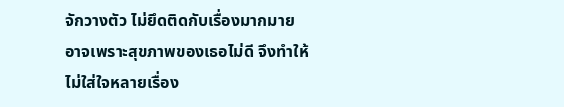จักวางตัว ไม่ยึดติดกับเรื่องมากมาย
อาจเพราะสุขภาพของเธอไม่ดี จึงทำให้ไม่ใส่ใจหลายเรื่อง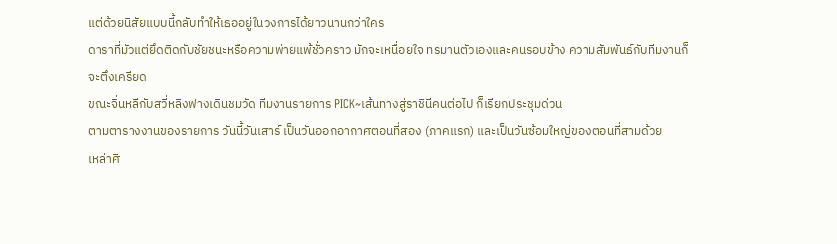แต่ด้วยนิสัยแบบนี้กลับทำให้เธออยู่ในวงการได้ยาวนานกว่าใคร
ดาราที่มัวแต่ยึดติดกับชัยชนะหรือความพ่ายแพ้ชั่วคราว มักจะเหนื่อยใจ ทรมานตัวเองและคนรอบข้าง ความสัมพันธ์กับทีมงานก็จะตึงเครียด
ขณะจิ่นหลีกับสวี่หลิงฟางเดินชมวัด ทีมงานรายการ PICK~เส้นทางสู่ราชินีคนต่อไป ก็เรียกประชุมด่วน
ตามตารางงานของรายการ วันนี้วันเสาร์ เป็นวันออกอากาศตอนที่สอง (ภาคแรก) และเป็นวันซ้อมใหญ่ของตอนที่สามด้วย
เหล่าศิ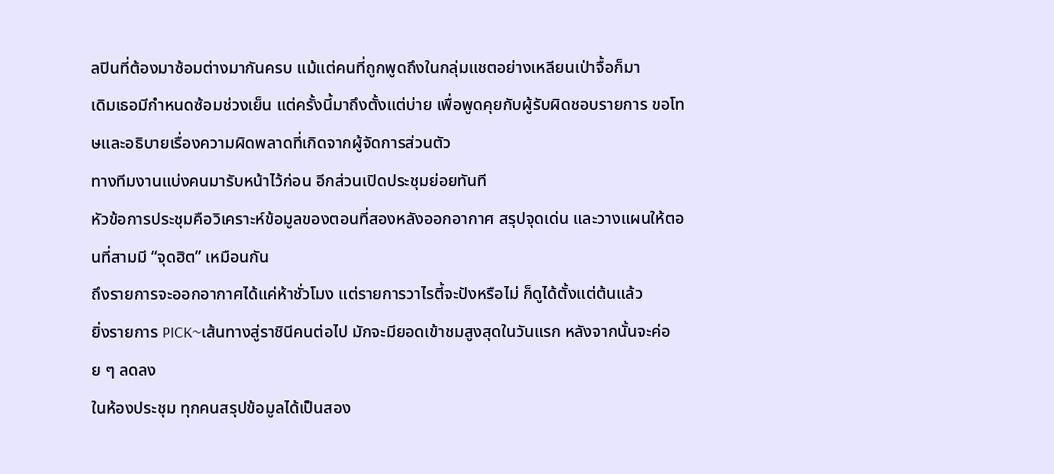ลปินที่ต้องมาซ้อมต่างมากันครบ แม้แต่คนที่ถูกพูดถึงในกลุ่มแชตอย่างเหลียนเป่าจื้อก็มา
เดิมเธอมีกำหนดซ้อมช่วงเย็น แต่ครั้งนี้มาถึงตั้งแต่บ่าย เพื่อพูดคุยกับผู้รับผิดชอบรายการ ขอโทษและอธิบายเรื่องความผิดพลาดที่เกิดจากผู้จัดการส่วนตัว
ทางทีมงานแบ่งคนมารับหน้าไว้ก่อน อีกส่วนเปิดประชุมย่อยทันที
หัวข้อการประชุมคือวิเคราะห์ข้อมูลของตอนที่สองหลังออกอากาศ สรุปจุดเด่น และวางแผนให้ตอนที่สามมี “จุดฮิต” เหมือนกัน
ถึงรายการจะออกอากาศได้แค่ห้าชั่วโมง แต่รายการวาไรตี้จะปังหรือไม่ ก็ดูได้ตั้งแต่ต้นแล้ว
ยิ่งรายการ PICK~เส้นทางสู่ราชินีคนต่อไป มักจะมียอดเข้าชมสูงสุดในวันแรก หลังจากนั้นจะค่อย ๆ ลดลง
ในห้องประชุม ทุกคนสรุปข้อมูลได้เป็นสอง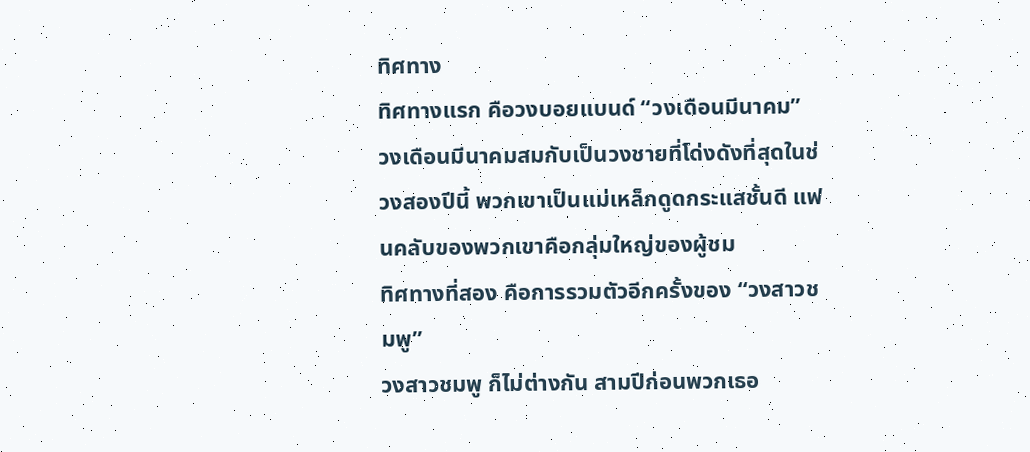ทิศทาง
ทิศทางแรก คือวงบอยแบนด์ “วงเดือนมีนาคม”
วงเดือนมีนาคมสมกับเป็นวงชายที่โด่งดังที่สุดในช่วงสองปีนี้ พวกเขาเป็นแม่เหล็กดูดกระแสชั้นดี แฟนคลับของพวกเขาคือกลุ่มใหญ่ของผู้ชม
ทิศทางที่สอง คือการรวมตัวอีกครั้งของ “วงสาวชมพู”
วงสาวชมพู ก็ไม่ต่างกัน สามปีก่อนพวกเธอ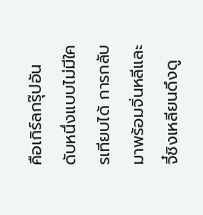คือเกิร์ลกรุ๊ปอันดับหนึ่งแบบไม่มีใครเทียบได้ การกลับมาพร้อมจิ่นหลีและจี๋ชิงเหลียนดึงดู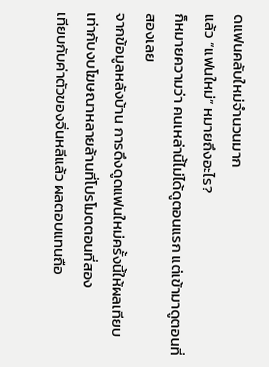ดแฟนคลับใหม่จำนวนมาก
แล้ว “แฟนใหม่” หมายถึงอะไร?
ก็หมายความว่า คนเหล่านี้ไม่ได้ดูตอนแรก แต่เข้ามาดูตอนที่สองเลย
จากข้อมูลหลังบ้าน การดึงดูดแฟนใหม่ครั้งนี้ให้ผลเทียบเท่ากับงบโฆษณาหลายล้านที่โปรโมตตอนที่สอง
เทียบกับค่าตัวของจิ่นหลีแล้ว ผลตอบแทนถือ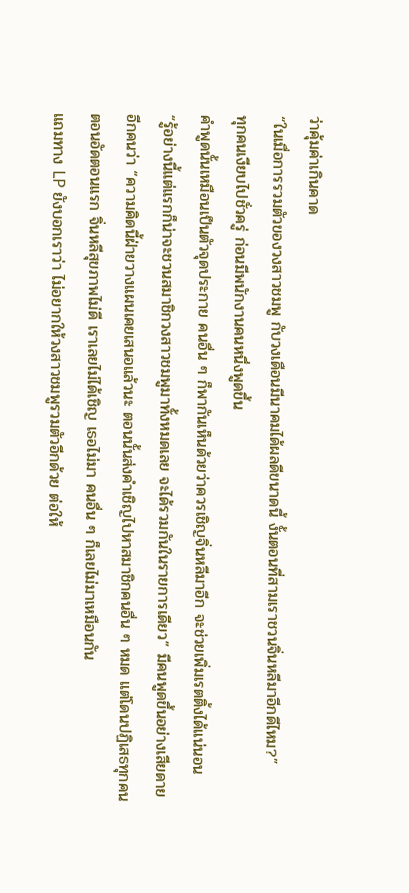ว่าคุ้มค่าเกินคาด
“ในเมื่อการรวมตัวของวงสาวชมพู กับวงเดือนมีนาคมได้ผลดีขนาดนี้ งั้นตอนที่สามเราชวนจิ่นหลีมาอีกดีไหม?”
ทุกคนเงียบไปชั่วครู่ ก่อนมีพนักงานคนหนึ่งพูดขึ้น
คำพูดนั้นเหมือนเป็นตัวจุดประกาย คนอื่น ๆ ก็พากันเห็นด้วยว่าควรเชิญจิ่นหลีมาอีก จะช่วยเพิ่มเรตติ้งได้แน่นอน
“รู้อย่างนี้แต่แรกก็น่าจะชวนสมาชิกวงสาวชมพูมาทั้งหมดเลย จะได้รวมกันในรายการเดียว” มีคนพูดขึ้นอย่างเสียดาย
อีกคนว่า “ความคิดนี้ฝ่ายวางแผนเคยเสนอแล้วนะ ตอนนั้นส่งคำเชิญไปหาสมาชิกคนอื่น ๆ หมด แต่โดนปฏิเสธทุกคน
ตอนอัดตอนแรก จิ่นหลีสุขภาพไม่ดี เราเลยไม่ได้เชิญ เธอไม่มา คนอื่น ๆ ก็เลยไม่มาเหมือนกัน
แถมทาง LP ยังบอกเราว่า ไม่อยากให้วงสาวชมพูรวมตัวอีกด้วย ต่อให้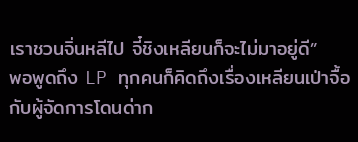เราชวนจิ่นหลีไป จี๋ชิงเหลียนก็จะไม่มาอยู่ดี”
พอพูดถึง LP ทุกคนก็คิดถึงเรื่องเหลียนเป่าจื้อกับผู้จัดการโดนด่าก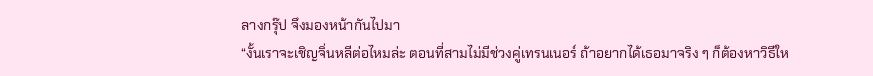ลางกรุ๊ป จึงมองหน้ากันไปมา
“งั้นเราจะเชิญจิ่นหลีต่อไหมล่ะ ตอนที่สามไม่มีช่วงคู่เทรนเนอร์ ถ้าอยากได้เธอมาจริง ๆ ก็ต้องหาวิธีให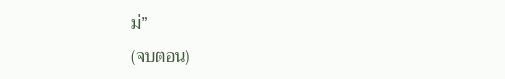ม่”
(จบตอน)